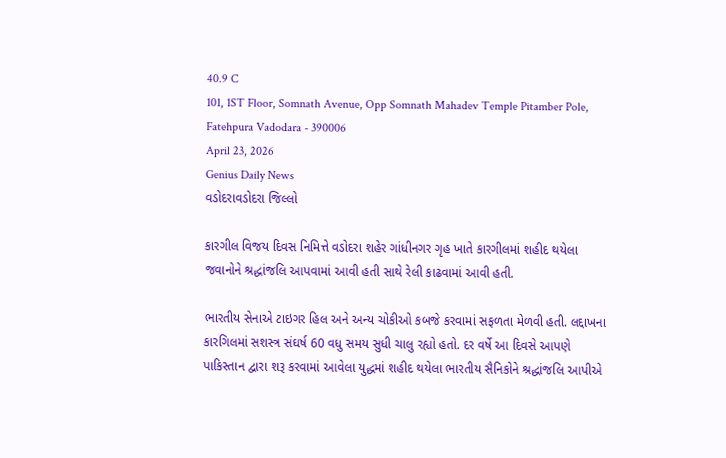40.9 C
101, 1ST Floor, Somnath Avenue, Opp Somnath Mahadev Temple Pitamber Pole, Fatehpura Vadodara - 390006
April 23, 2026
Genius Daily News
વડોદરાવડોદરા જિલ્લો

કારગીલ વિજય દિવસ નિમિત્તે વડોદરા શહેર ગાંધીનગર ગૃહ ખાતે કારગીલમાં શહીદ થયેલા જવાનોને શ્રદ્ધાંજલિ આપવામાં આવી હતી સાથે રેલી કાઢવામાં આવી હતી.

ભારતીય સેનાએ ટાઇગર હિલ અને અન્ય ચોકીઓ કબજે કરવામાં સફળતા મેળવી હતી. લદ્દાખના કારગિલમાં સશસ્ત્ર સંઘર્ષ 60 વધુ સમય સુધી ચાલુ રહ્યો હતો. દર વર્ષે આ દિવસે આપણે પાકિસ્તાન દ્વારા શરૂ કરવામાં આવેલા યુદ્ધમાં શહીદ થયેલા ભારતીય સૈનિકોને શ્રદ્ધાંજલિ આપીએ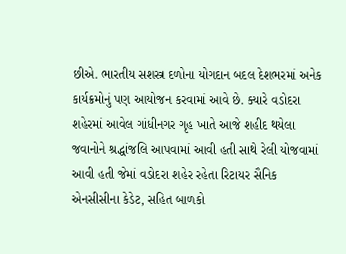છીએ. ભારતીય સશસ્ત્ર દળોના યોગદાન બદલ દેશભરમાં અનેક કાર્યક્રમોનું પણ આયોજન કરવામાં આવે છે. ક્યારે વડોદરા શહેરમાં આવેલ ગાંધીનગર ગૃહ ખાતે આજે શહીદ થયેલા જવાનોને શ્રદ્ધાંજલિ આપવામાં આવી હતી સાથે રેલી યોજવામાં આવી હતી જેમાં વડોદરા શહેર રહેતા રિટાયર સૈનિક એનસીસીના કેડેટ, સહિત બાળકો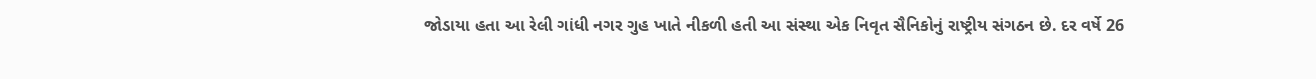જોડાયા હતા આ રેલી ગાંધી નગર ગુહ ખાતે નીકળી હતી આ સંસ્થા એક નિવૃત સૈનિકોનું રાષ્ટ્રીય સંગઠન છે. દર વર્ષે 26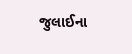જુલાઈના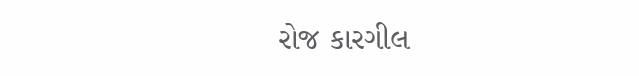રોજ કારગીલ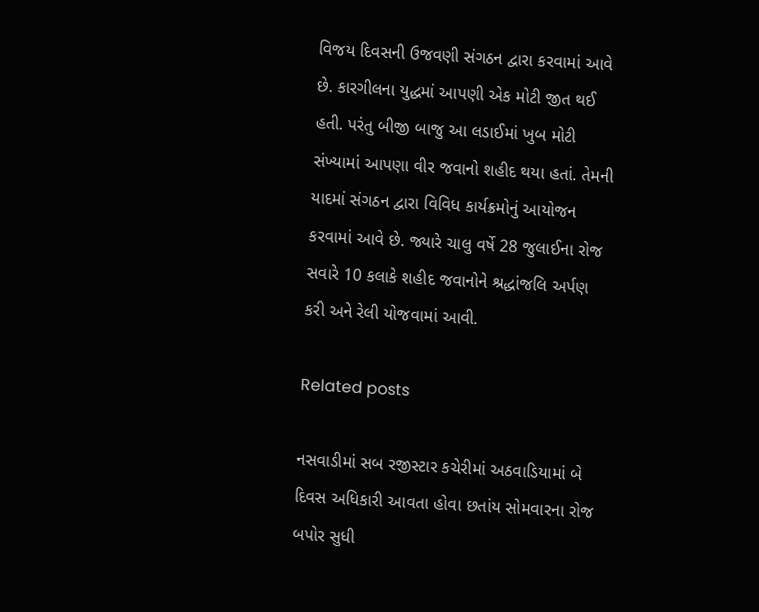વિજય દિવસની ઉજવણી સંગઠન દ્વારા કરવામાં આવે છે. કારગીલના યુદ્ધમાં આપણી એક મોટી જીત થઈ હતી. પરંતુ બીજી બાજુ આ લડાઈમાં ખુબ મોટી સંખ્યામાં આપણા વીર જવાનો શહીદ થયા હતાં. તેમની યાદમાં સંગઠન દ્વારા વિવિધ કાર્યક્રમોનું આયોજન કરવામાં આવે છે. જ્યારે ચાલુ વર્ષે 28 જુલાઈના રોજ સવારે 10 કલાકે શહીદ જવાનોને શ્રદ્ધાંજલિ અર્પણ કરી અને રેલી યોજવામાં આવી.

Related posts

નસવાડીમાં સબ રજીસ્ટાર કચેરીમાં અઠવાડિયામાં બે દિવસ અધિકારી આવતા હોવા છતાંય સોમવારના રોજ બપોર સુધી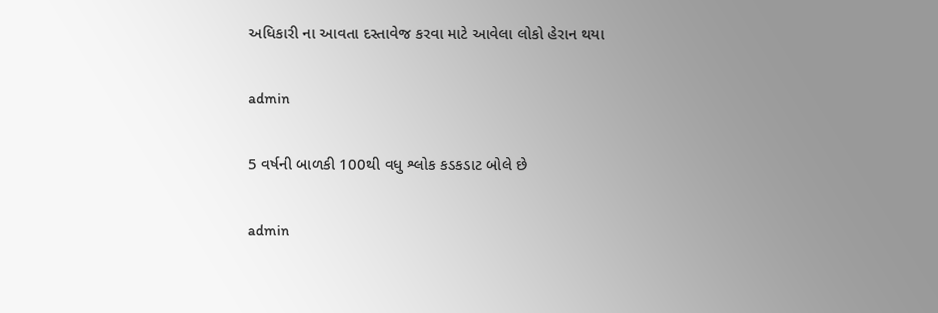અધિકારી ના આવતા દસ્તાવેજ કરવા માટે આવેલા લોકો હેરાન થયા

admin

5 વર્ષની બાળકી 100થી વધુ શ્લોક કડકડાટ બોલે છે

admin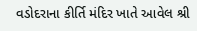વડોદરાના કીર્તિ મંદિર ખાતે આવેલ શ્રી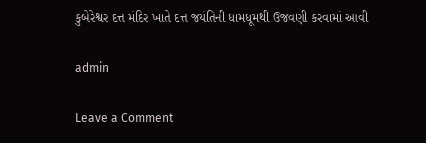કુબેરેશ્વર દત્ત મંદિર ખાતે દત્ત જયંતિની ધામધૂમથી ઉજવણી કરવામાં આવી

admin

Leave a Comment